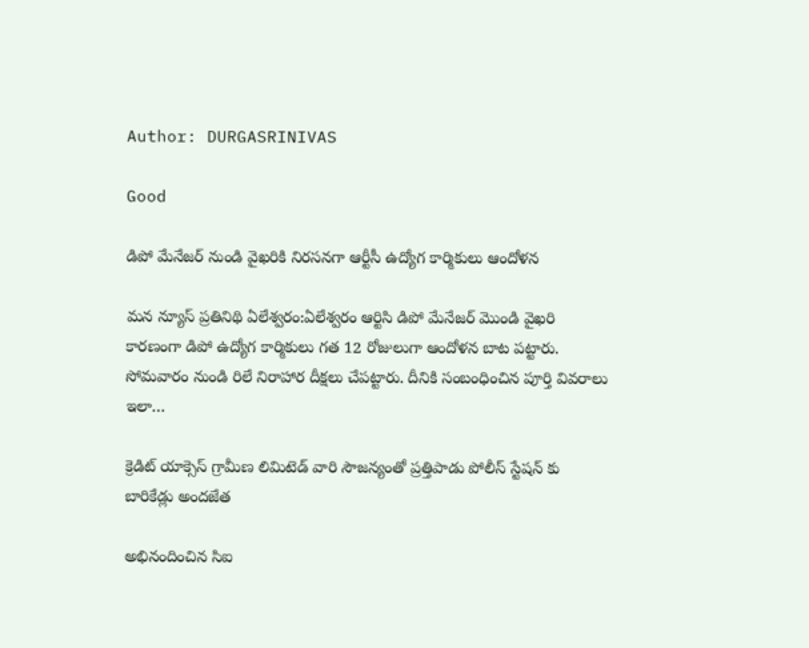Author: DURGASRINIVAS

Good

డిపో మేనేజర్ నుండి వైఖరికి నిరసనగా ఆర్టీసీ ఉద్యోగ కార్మికులు ఆందోళన

మన న్యూస్ ప్రతినిథి ఏలేశ్వరం:ఏలేశ్వరం ఆర్టిసి డిపో మేనేజర్ మొండి వైఖరి కారణంగా డిపో ఉద్యోగ కార్మికులు గత 12 రోజులుగా ఆందోళన బాట పట్టారు. సోమవారం నుండి రిలే నిరాహార దీక్షలు చేపట్టారు. దీనికి సంబంధించిన పూర్తి వివరాలు ఇలా…

క్రెడిట్ యాక్సెస్ గ్రామీణ లిమిటెడ్ వారి సౌజన్యంతో ప్రత్తిపాడు పోలీస్ స్టేషన్ కు బారికేడ్లు అందజేత

అభినందించిన సిఐ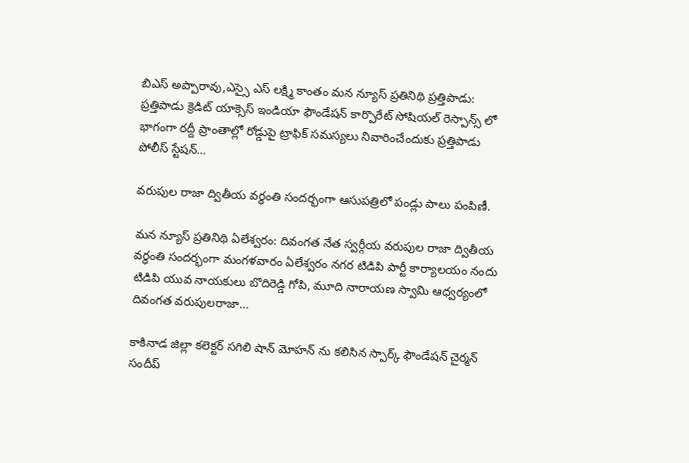బిఎస్ అప్పారావు,ఎస్సై ఎస్ లక్ష్మి కాంతం మన న్యూస్ ప్రతినిథి ప్రత్తిపాడు: ప్రత్తిపాడు క్రెడిట్ యాక్సెస్ ఇండియా ఫౌండేషన్ కార్పొరేట్ సోషియల్ రెస్పాన్స్ లో భాగంగా రద్దీ ప్రాంతాల్లో రోడ్డుపై ట్రాఫిక్ సమస్యలు నివారించేందుకు ప్రత్తిపాడు పోలీస్ స్టేషన్…

వరుపుల రాజా ద్వితీయ వర్ధంతి సందర్భంగా ఆసుపత్రిలో పండ్లు పాలు పంపిణీ.

మన న్యూస్ ప్రతినిథి ఏలేశ్వరం: దివంగత నేత స్వర్గీయ వరుపుల రాజా ద్వితీయ వర్ధంతి సందర్భంగా మంగళవారం ఏలేశ్వరం నగర టిడిపి పార్టీ కార్యాలయం నందు టిడిపి యువ నాయకులు బొదిరెడ్డి గోపి, మూది నారాయణ స్వామి ఆధ్వర్యంలో దివంగత వరుపులరాజా…

కాకినాడ జిల్లా కలెక్టర్ సగిలి షాన్ మోహన్ ను కలిసిన స్పార్క్ ఫౌండేషన్ చైర్మన్ సందీప్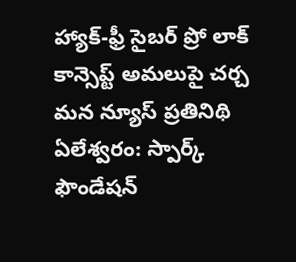హ్యాక్-ఫ్రీ సైబర్ ప్రో లాక్ కాన్సెప్ట్ అమలుపై చర్చ మన న్యూస్ ప్రతినిథి ఏలేశ్వరం: స్పార్క్ ఫౌండేషన్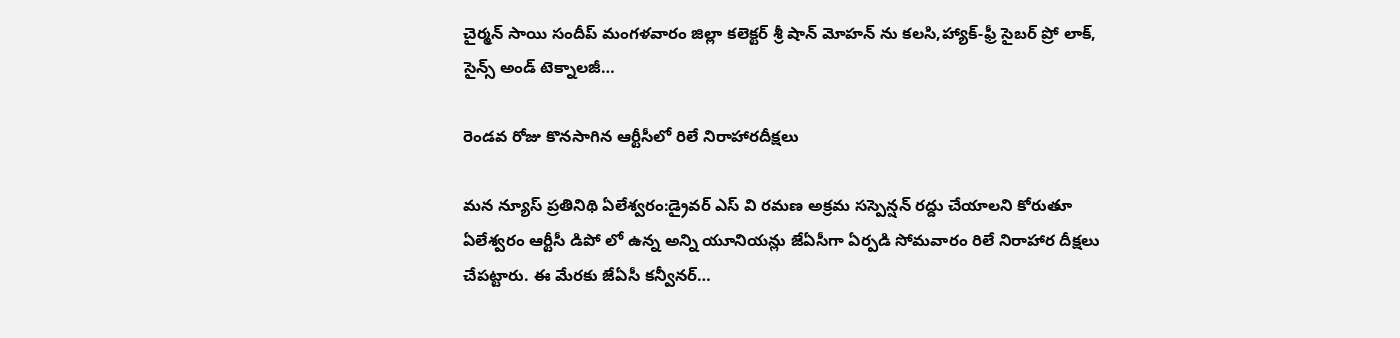చైర్మన్ సాయి సందీప్ మంగళవారం జిల్లా కలెక్టర్ శ్రీ షాన్ మోహన్ ను కలసి,హ్యాక్-ఫ్రీ సైబర్ ప్రో లాక్, సైన్స్ అండ్ టెక్నాలజీ…

రెండవ రోజు కొనసాగిన ఆర్టీసీలో రిలే నిరాహారదీక్షలు

మన న్యూస్ ప్రతినిథి ఏలేశ్వరం:డ్రైవర్ ఎస్ వి రమణ అక్రమ సస్పెన్షన్ రద్దు చేయాలని కోరుతూ ఏలేశ్వరం ఆర్టీసీ డిపో లో ఉన్న అన్ని యూనియన్లు జేఏసీగా ఏర్పడి సోమవారం రిలే నిరాహార దీక్షలు చేపట్టారు. ఈ మేరకు జేఏసీ కన్వీనర్…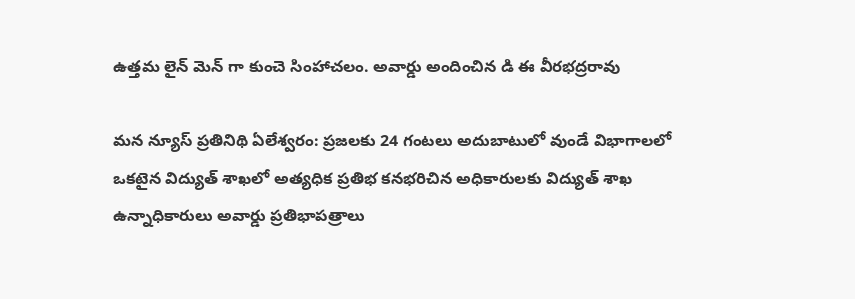ఉత్తమ లైన్ మెన్ గా కుంచె సింహాచలం. అవార్డు అందించిన డి ఈ వీరభద్రరావు

మన న్యూస్ ప్రతినిథి ఏలేశ్వరం: ప్రజలకు 24 గంటలు అదుబాటులో వుండే విభాగాలలో ఒకటైన విద్యుత్ శాఖలో అత్యధిక ప్రతిభ కనభరిచిన అధికారులకు విద్యుత్ శాఖ ఉన్నాధికారులు అవార్డు ప్రతిభాపత్రాలు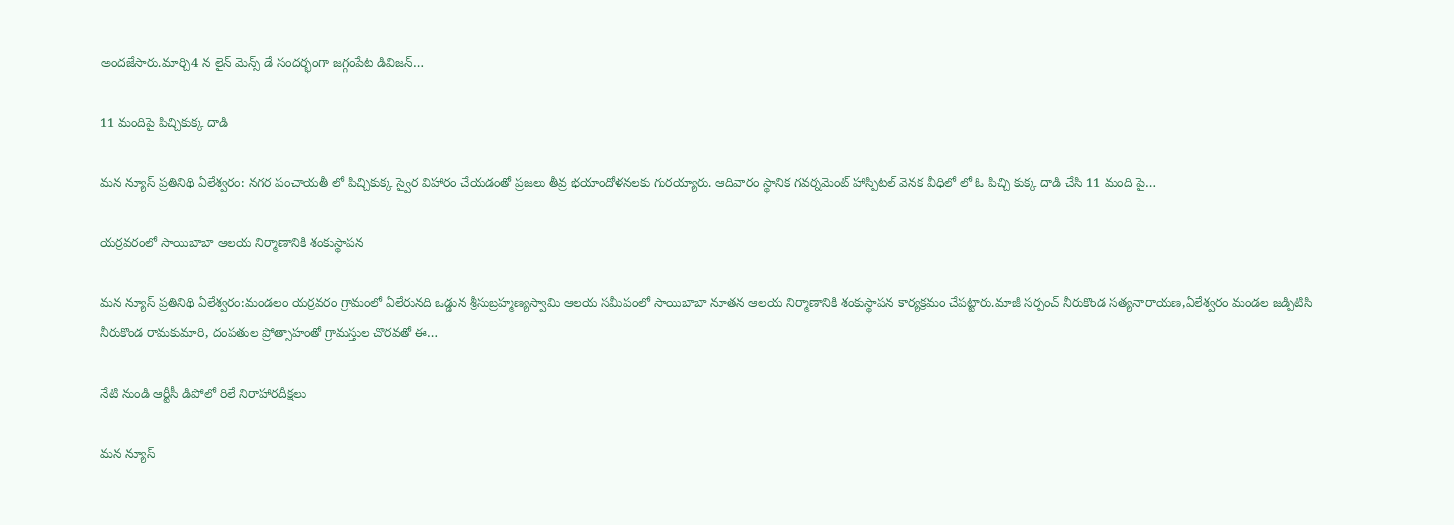అందజేసారు.మార్చి4 న లైన్ మెన్స్ డే సందర్భంగా జగ్గంపేట డివిజన్…

11 మందిపై పిచ్చికుక్క దాడి

మన న్యూస్ ప్రతినిథి ఏలేశ్వరం: నగర పంచాయతీ లో పిచ్చికుక్క స్వైర విహారం చేయడంతో ప్రజలు తీవ్ర భయాందోళనలకు గురయ్యారు. ఆదివారం స్థానిక గవర్నమెంట్ హాస్పిటల్ వెనక వీధిలో లో ఓ పిచ్చి కుక్క దాడి చేసి 11 మంది పై…

యర్రవరంలో సాయిబాబా ఆలయ నిర్మాణానికి శంకుస్థాపన

మన న్యూస్ ప్రతినిథి ఏలేశ్వరం:మండలం యర్రవరం గ్రామంలో ఏలేరునది ఒడ్డున శ్రీసుబ్రహ్మణ్యస్వామి ఆలయ సమీపంలో సాయిబాబా నూతన ఆలయ నిర్మాణానికి శంకుస్థాపన కార్యక్రమం చేపట్టారు.మాజీ సర్పంచ్ నీరుకొండ సత్యనారాయణ,ఏలేశ్వరం మండల జడ్పిటిసి నీరుకొండ రామకుమారి, దంపతుల ప్రోత్సాహంతో గ్రామస్తుల చొరవతో ఈ…

నేటి నుండి ఆర్టీసీ డిపోలో రిలే నిరాహారదీక్షలు

మన న్యూస్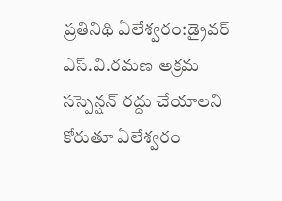ప్రతినిథి ఏలేశ్వరం:డ్రైవర్ ఎస్.వి.రమణ అక్రమ సస్పెన్షన్ రద్దు చేయాలని కోరుతూ ఏలేశ్వరం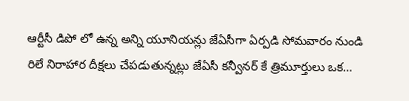ఆర్టీసీ డిపో లో ఉన్న అన్ని యూనియన్లు జేఏసీగా ఏర్పడి సోమవారం నుండి రిలే నిరాహార దీక్షలు చేపడుతున్నట్లు జేఏసీ కన్వీనర్ కే త్రిమూర్తులు ఒక…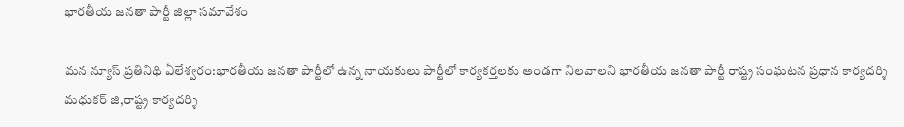భారతీయ జనతా పార్టీ జిల్లా సమావేశం

మన న్యూస్ ప్రతినిథి ఏలేశ్వరం:భారతీయ జనతా పార్టీలో ఉన్న నాయకులు పార్టీలో కార్యకర్తలకు అండగా నిలవాలని భారతీయ జనతా పార్టీ రాష్ట్ర సంఘటన ప్రధాన కార్యదర్శి మధుకర్ జి,రాష్ట్ర కార్యదర్శి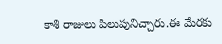కాశి రాజులు పిలుపునిచ్చారు.ఈ మేరకు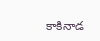కాకినాడ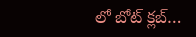లో బోట్ క్లబ్…